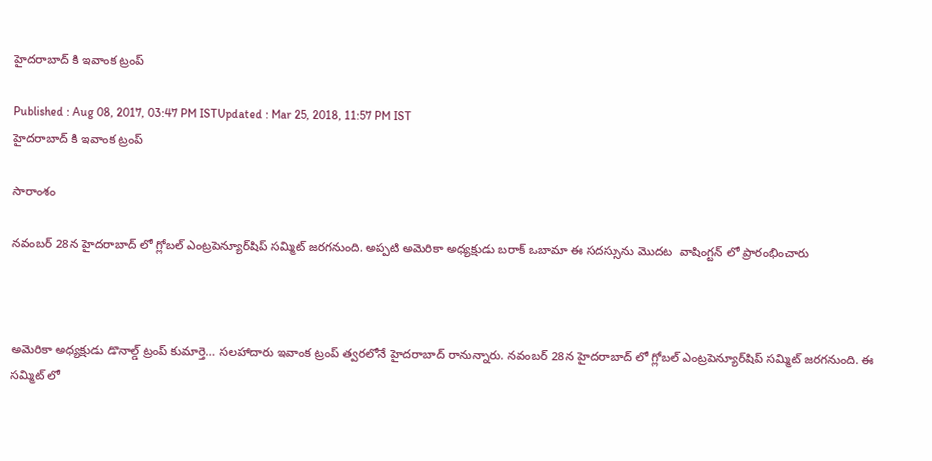హైదరాబాద్ కి ఇవాంక ట్రంప్

Published : Aug 08, 2017, 03:47 PM ISTUpdated : Mar 25, 2018, 11:57 PM IST
హైదరాబాద్ కి ఇవాంక ట్రంప్

సారాంశం

నవంబర్ 28న హైదరాబాద్ లో గ్లోబల్ ఎంట్రపెన్యూర్‌షిప్ సమ్మిట్‌ జరగనుంది. అప్పటి అమెరికా అధ్యక్షుడు బరాక్ ఒబామా ఈ సదస్సును మొదట  వాషింగ్టన్ లో ప్రారంభించారు



అమెరికా అధ్యక్షుడు డొనాల్డ్ ట్రంప్ కుమార్తె… సలహాదారు ఇవాంక ట్రంప్ త్వరలోనే హైదరాబాద్ రానున్నారు. నవంబర్ 28న హైదరాబాద్ లో గ్లోబల్ ఎంట్రపెన్యూర్‌షిప్ సమ్మిట్‌ జరగనుంది. ఈ సమ్మిట్ లో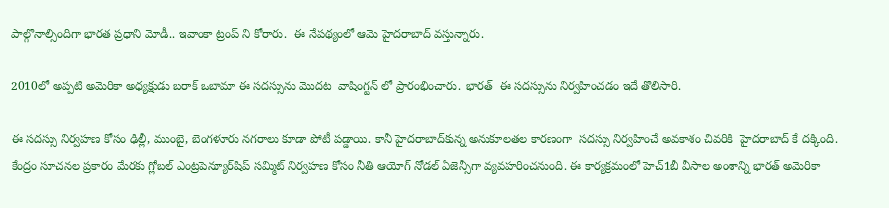పాల్గొనాల్సిందిగా భారత ప్రధాని మోడీ.. ఇవాంకా ట్రంప్ ని కోరారు.  ఈ నేపథ్యంలో ఆమె హైదరాబాద్ వస్తున్నారు.

2010లో అప్పటి అమెరికా అధ్యక్షుడు బరాక్ ఒబామా ఈ సదస్సును మొదట  వాషింగ్టన్ లో ప్రారంభించారు. భారత్  ఈ సదస్సును నిర్వహించడం ఇదే తొలిసారి.

ఈ సదస్సు నిర్వహణ కోసం ఢిల్లీ, ముంబై, బెంగళూరు నగరాలు కూడా పోటీ పడ్డాయి. కానీ హైదరాబాద్‌కున్న అనుకూలతల కారణంగా  సదస్సు నిర్వహించే అవకాశం చివరికి  హైదరాబాద్ కే దక్కింది. కేంద్రం సూచనల ప్రకారం మేరకు గ్లోబల్ ఎంట్రపెన్యూర్‌షిప్ సమ్మిట్‌ నిర్వహణ కోసం నీతి ఆయోగ్ నోడల్ ఏజెన్సీగా వ్యవహరించనుంది. ఈ కార్యక్రమంలో హెచ్1బీ వీసాల అంశాన్ని భారత్ అమెరికా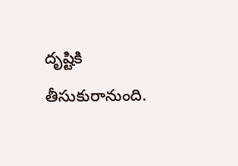దృష్టికి తీసుకురానుంది.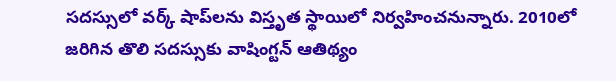సదస్సులో వర్క్ షాప్‌లను విస్తృత స్థాయిలో నిర్వహించనున్నారు. 2010లో జరిగిన తొలి సదస్సుకు వాషింగ్టన్ ఆతిథ్యం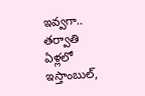ఇవ్వగా.. తర్వాతి ఏళ్లలో ఇస్తాంబుల్,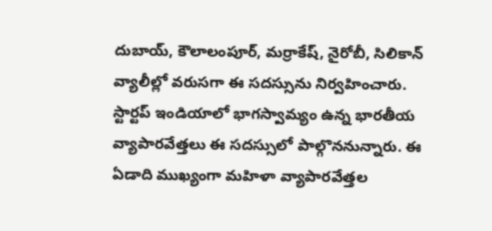దుబాయ్, కౌలాలంపూర్, మర్రాకేష్, నైరోబీ, సిలికాన్ వ్యాలీల్లో వరుసగా ఈ సదస్సును నిర్వహించారు. స్టార్టప్ ఇండియాలో భాగస్వామ్యం ఉన్న భారతీయ వ్యాపారవేత్తలు ఈ సదస్సులో పాల్గొననున్నారు. ఈ ఏడాది ముఖ్యంగా మహిళా వ్యాపారవేత్తల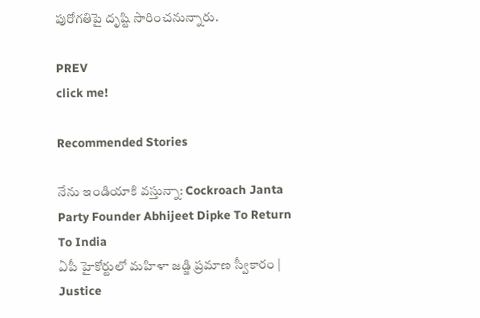పురోగతిపై దృష్టి సారించనున్నారు.

PREV
click me!

Recommended Stories

నేను ఇండియాకి వస్తున్నా: Cockroach Janta Party Founder Abhijeet Dipke To Return To India
ఏపీ హైకోర్టులో మహిళా జడ్జి ప్రమాణ స్వీకారం | Justice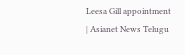Leesa Gill appointment | Asianet News Telugu